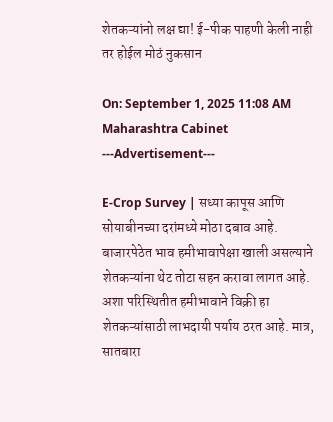शेतकऱ्यांनो लक्ष द्या! ई-पीक पाहणी केली नाही तर होईल मोठं नुकसान

On: September 1, 2025 11:08 AM
Maharashtra Cabinet
---Advertisement---

E-Crop Survey | सध्या कापूस आणि सोयाबीनच्या दरांमध्ये मोठा दबाव आहे. बाजारपेठेत भाव हमीभावापेक्षा खाली असल्याने शेतकऱ्यांना थेट तोटा सहन करावा लागत आहे. अशा परिस्थितीत हमीभावाने विक्री हा शेतकऱ्यांसाठी लाभदायी पर्याय ठरत आहे. मात्र, सातबारा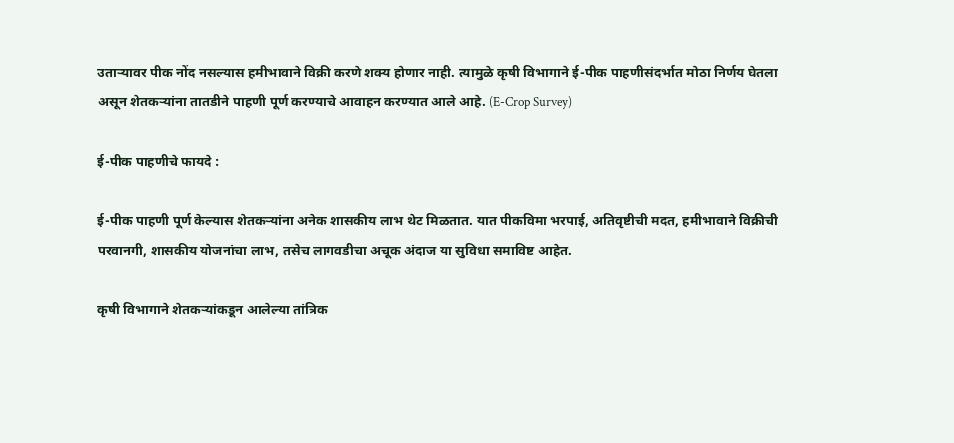उताऱ्यावर पीक नोंद नसल्यास हमीभावाने विक्री करणे शक्य होणार नाही. त्यामुळे कृषी विभागाने ई-पीक पाहणीसंदर्भात मोठा निर्णय घेतला असून शेतकऱ्यांना तातडीने पाहणी पूर्ण करण्याचे आवाहन करण्यात आले आहे. (E-Crop Survey)

ई-पीक पाहणीचे फायदे :

ई-पीक पाहणी पूर्ण केल्यास शेतकऱ्यांना अनेक शासकीय लाभ थेट मिळतात. यात पीकविमा भरपाई, अतिवृष्टीची मदत, हमीभावाने विक्रीची परवानगी, शासकीय योजनांचा लाभ, तसेच लागवडीचा अचूक अंदाज या सुविधा समाविष्ट आहेत.

कृषी विभागाने शेतकऱ्यांकडून आलेल्या तांत्रिक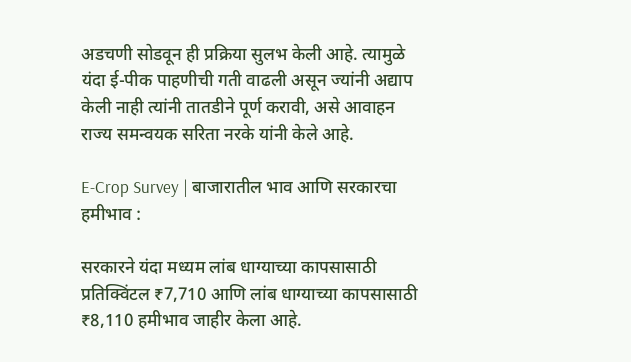अडचणी सोडवून ही प्रक्रिया सुलभ केली आहे. त्यामुळे यंदा ई-पीक पाहणीची गती वाढली असून ज्यांनी अद्याप केली नाही त्यांनी तातडीने पूर्ण करावी, असे आवाहन राज्य समन्वयक सरिता नरके यांनी केले आहे.

E-Crop Survey | बाजारातील भाव आणि सरकारचा हमीभाव :

सरकारने यंदा मध्यम लांब धाग्याच्या कापसासाठी प्रतिक्विंटल ₹7,710 आणि लांब धाग्याच्या कापसासाठी ₹8,110 हमीभाव जाहीर केला आहे.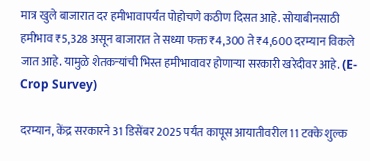मात्र खुले बाजारात दर हमीभावापर्यंत पोहोचणे कठीण दिसत आहे. सोयाबीनसाठी हमीभाव ₹5,328 असून बाजारात ते सध्या फक्त ₹4,300 ते ₹4,600 दरम्यान विकले जात आहे. यामुळे शेतकऱ्यांची भिस्त हमीभावावर होणाऱ्या सरकारी खरेदीवर आहे. (E-Crop Survey)

दरम्यान, केंद्र सरकारने 31 डिसेंबर 2025 पर्यंत कापूस आयातीवरील 11 टक्के शुल्क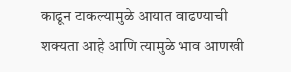काढून टाकल्यामुळे आयात वाढण्याची शक्यता आहे आणि त्यामुळे भाव आणखी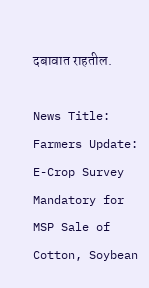दबावात राहतील.

News Title: Farmers Update: E-Crop Survey Mandatory for MSP Sale of Cotton, Soybean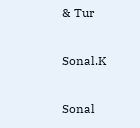& Tur

Sonal.K

Sonal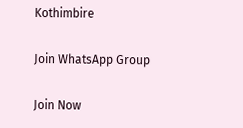Kothimbire

Join WhatsApp Group

Join Now